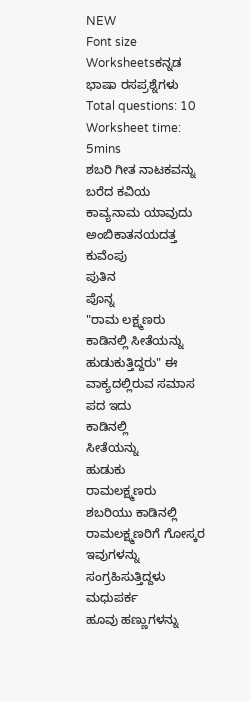NEW
Font size
Worksheetsಕನ್ನಡ ಭಾಷಾ ರಸಪ್ರಶ್ನೆಗಳು
Total questions: 10
Worksheet time: 5mins
ಶಬರಿ ಗೀತ ನಾಟಕವನ್ನು ಬರೆದ ಕವಿಯ ಕಾವ್ಯನಾಮ ಯಾವುದು
ಅಂಬಿಕಾತನಯದತ್ತ
ಕುವೆಂಪು
ಪುತಿನ
ಪೊನ್ನ
"ರಾಮ ಲಕ್ಷ್ಮಣರು ಕಾಡಿನಲ್ಲಿ ಸೀತೆಯನ್ನು ಹುಡುಕುತ್ತಿದ್ದರು" ಈ ವಾಕ್ಯದಲ್ಲಿರುವ ಸಮಾಸ ಪದ ಇದು
ಕಾಡಿನಲ್ಲಿ
ಸೀತೆಯನ್ನು
ಹುಡುಕು
ರಾಮಲಕ್ಷ್ಮಣರು
ಶಬರಿಯು ಕಾಡಿನಲ್ಲಿ ರಾಮಲಕ್ಷ್ಮಣರಿಗೆ ಗೋಸ್ಕರ ಇವುಗಳನ್ನು ಸಂಗ್ರಹಿಸುತ್ತಿದ್ದಳು
ಮಧುಪರ್ಕ
ಹೂವು ಹಣ್ಣುಗಳನ್ನು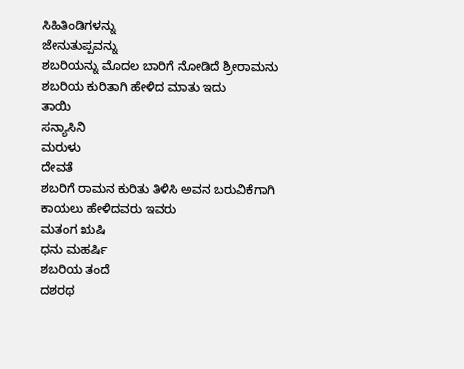ಸಿಹಿತಿಂಡಿಗಳನ್ನು
ಜೇನುತುಪ್ಪವನ್ನು
ಶಬರಿಯನ್ನು ಮೊದಲ ಬಾರಿಗೆ ನೋಡಿದೆ ಶ್ರೀರಾಮನು ಶಬರಿಯ ಕುರಿತಾಗಿ ಹೇಳಿದ ಮಾತು ಇದು
ತಾಯಿ
ಸನ್ಯಾಸಿನಿ
ಮರುಳು
ದೇವತೆ
ಶಬರಿಗೆ ರಾಮನ ಕುರಿತು ತಿಳಿಸಿ ಅವನ ಬರುವಿಕೆಗಾಗಿ ಕಾಯಲು ಹೇಳಿದವರು ಇವರು
ಮತಂಗ ಋಷಿ
ಧನು ಮಹರ್ಷಿ
ಶಬರಿಯ ತಂದೆ
ದಶರಥ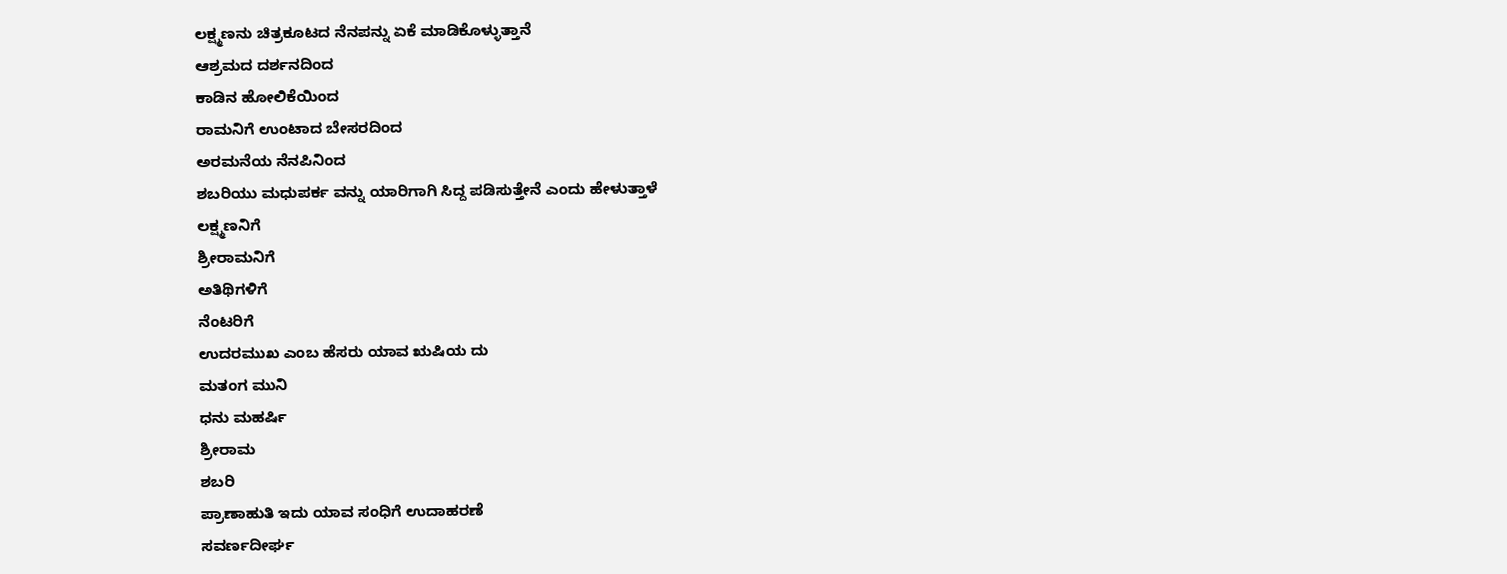ಲಕ್ಷ್ಮಣನು ಚಿತ್ರಕೂಟದ ನೆನಪನ್ನು ಏಕೆ ಮಾಡಿಕೊಳ್ಳುತ್ತಾನೆ
ಆಶ್ರಮದ ದರ್ಶನದಿಂದ
ಕಾಡಿನ ಹೋಲಿಕೆಯಿಂದ
ರಾಮನಿಗೆ ಉಂಟಾದ ಬೇಸರದಿಂದ
ಅರಮನೆಯ ನೆನಪಿನಿಂದ
ಶಬರಿಯು ಮಧುಪರ್ಕ ವನ್ನು ಯಾರಿಗಾಗಿ ಸಿದ್ದ ಪಡಿಸುತ್ತೇನೆ ಎಂದು ಹೇಳುತ್ತಾಳೆ
ಲಕ್ಷ್ಮಣನಿಗೆ
ಶ್ರೀರಾಮನಿಗೆ
ಅತಿಥಿಗಳಿಗೆ
ನೆಂಟರಿಗೆ
ಉದರಮುಖ ಎಂಬ ಹೆಸರು ಯಾವ ಋಷಿಯ ದು
ಮತಂಗ ಮುನಿ
ಧನು ಮಹರ್ಷಿ
ಶ್ರೀರಾಮ
ಶಬರಿ
ಪ್ರಾಣಾಹುತಿ ಇದು ಯಾವ ಸಂಧಿಗೆ ಉದಾಹರಣೆ
ಸವರ್ಣದೀರ್ಘ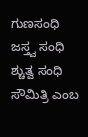ಗುಣಸಂಧಿ
ಜಸ್ತ್ವ ಸಂಧಿ
ಶ್ಚುತ್ವ ಸಂಧಿ
ಸೌಮಿತ್ರಿ ಎಂಬ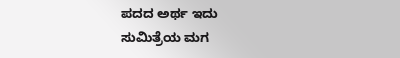ಪದದ ಅರ್ಥ ಇದು
ಸುಮಿತ್ರೆಯ ಮಗ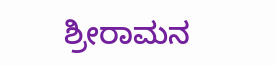ಶ್ರೀರಾಮನ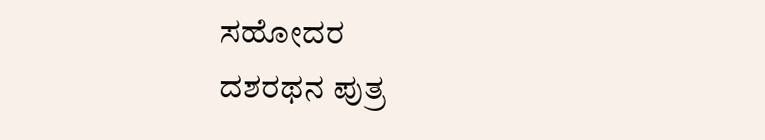ಸಹೋದರ
ದಶರಥನ ಪುತ್ರ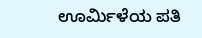ಊರ್ಮಿಳೆಯ ಪತಿ